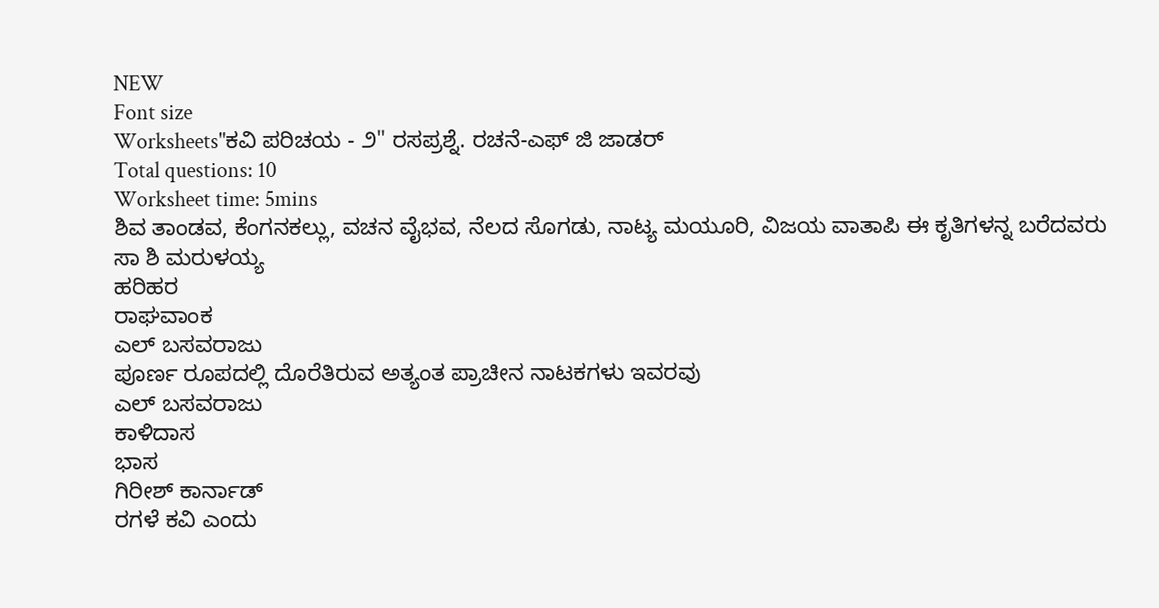NEW
Font size
Worksheets"ಕವಿ ಪರಿಚಯ - ೨" ರಸಪ್ರಶ್ನೆ. ರಚನೆ-ಎಫ್ ಜಿ ಜಾಡರ್
Total questions: 10
Worksheet time: 5mins
ಶಿವ ತಾಂಡವ, ಕೆಂಗನಕಲ್ಲು, ವಚನ ವೈಭವ, ನೆಲದ ಸೊಗಡು, ನಾಟ್ಯ ಮಯೂರಿ, ವಿಜಯ ವಾತಾಪಿ ಈ ಕೃತಿಗಳನ್ನ ಬರೆದವರು
ಸಾ ಶಿ ಮರುಳಯ್ಯ
ಹರಿಹರ
ರಾಘವಾಂಕ
ಎಲ್ ಬಸವರಾಜು
ಪೂರ್ಣ ರೂಪದಲ್ಲಿ ದೊರೆತಿರುವ ಅತ್ಯಂತ ಪ್ರಾಚೀನ ನಾಟಕಗಳು ಇವರವು
ಎಲ್ ಬಸವರಾಜು
ಕಾಳಿದಾಸ
ಭಾಸ
ಗಿರೀಶ್ ಕಾರ್ನಾಡ್
ರಗಳೆ ಕವಿ ಎಂದು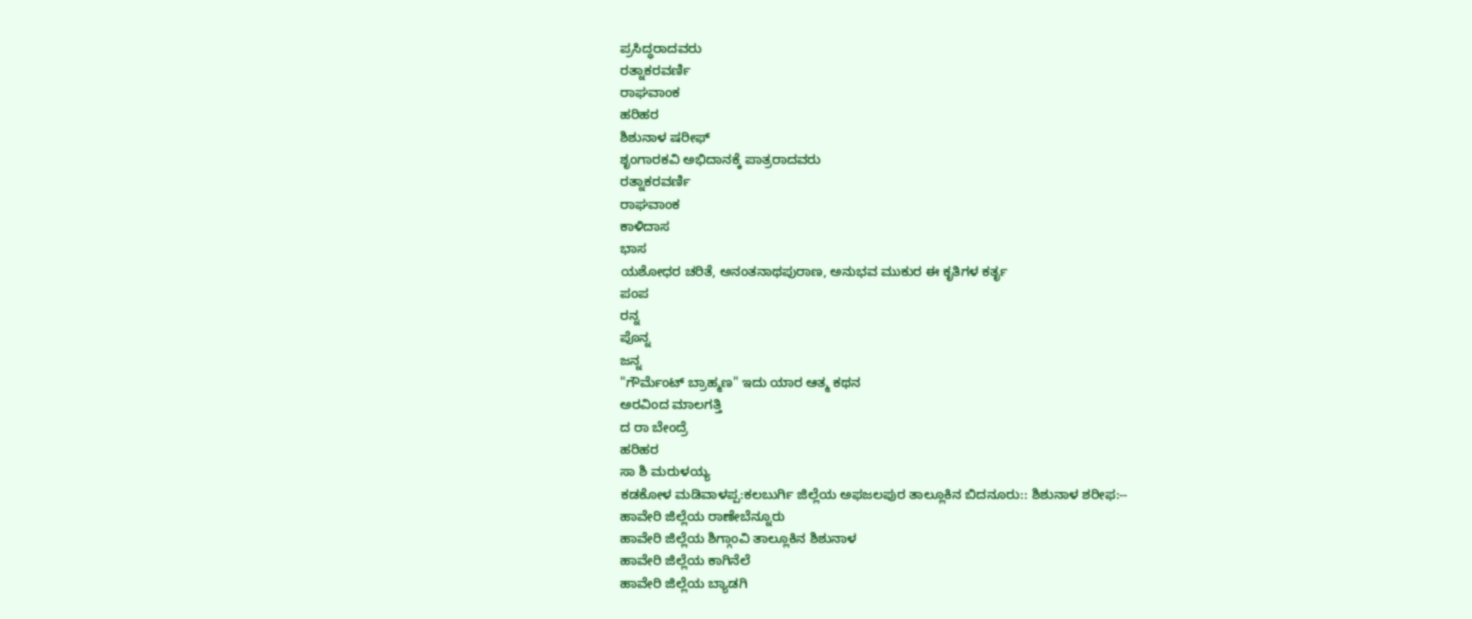ಪ್ರಸಿದ್ಧರಾದವರು
ರತ್ನಾಕರವರ್ಣಿ
ರಾಘವಾಂಕ
ಹರಿಹರ
ಶಿಶುನಾಳ ಷರೀಫ್
ಶೃಂಗಾರಕವಿ ಅಭಿದಾನಕ್ಕೆ ಪಾತ್ರರಾದವರು
ರತ್ನಾಕರವರ್ಣಿ
ರಾಘವಾಂಕ
ಕಾಳಿದಾಸ
ಭಾಸ
ಯಶೋಧರ ಚರಿತೆ, ಅನಂತನಾಥಪುರಾಣ, ಅನುಭವ ಮುಕುರ ಈ ಕೃತಿಗಳ ಕರ್ತೃ
ಪಂಪ
ರನ್ನ
ಪೊನ್ನ
ಜನ್ನ
"ಗೌರ್ಮೆಂಟ್ ಬ್ರಾಹ್ಮಣ" ಇದು ಯಾರ ಆತ್ಮ ಕಥನ
ಅರವಿಂದ ಮಾಲಗತ್ತಿ
ದ ರಾ ಬೇಂದ್ರೆ
ಹರಿಹರ
ಸಾ ಶಿ ಮರುಳಯ್ಯ
ಕಡಕೋಳ ಮಡಿವಾಳಪ್ಪ:ಕಲಬುರ್ಗಿ ಜಿಲ್ಲೆಯ ಅಫಜಲಪುರ ತಾಲ್ಲೂಕಿನ ಬಿದನೂರು:: ಶಿಶುನಾಳ ಶರೀಫ:--
ಹಾವೇರಿ ಜಿಲ್ಲೆಯ ರಾಣೇಬೆನ್ನೂರು
ಹಾವೇರಿ ಜಿಲ್ಲೆಯ ಶಿಗ್ಗಾಂವಿ ತಾಲ್ಲೂಕಿನ ಶಿಶುನಾಳ
ಹಾವೇರಿ ಜಿಲ್ಲೆಯ ಕಾಗಿನೆಲೆ
ಹಾವೇರಿ ಜಿಲ್ಲೆಯ ಬ್ಯಾಡಗಿ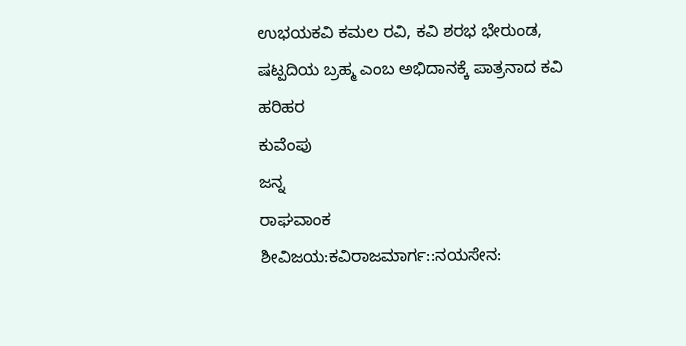ಉಭಯಕವಿ ಕಮಲ ರವಿ, ಕವಿ ಶರಭ ಭೇರುಂಡ, ಷಟ್ಪದಿಯ ಬ್ರಹ್ಮ ಎಂಬ ಅಭಿದಾನಕ್ಕೆ ಪಾತ್ರನಾದ ಕವಿ
ಹರಿಹರ
ಕುವೆಂಪು
ಜನ್ನ
ರಾಘವಾಂಕ
ಶೀವಿಜಯ:ಕವಿರಾಜಮಾರ್ಗ::ನಯಸೇನ: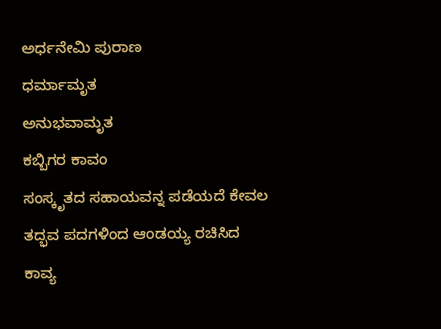ಅರ್ಧನೇಮಿ ಪುರಾಣ
ಧರ್ಮಾಮೃತ
ಅನುಭವಾಮೃತ
ಕಬ್ಬಿಗರ ಕಾವಂ
ಸಂಸ್ಕೃತದ ಸಹಾಯವನ್ನ ಪಡೆಯದೆ ಕೇವಲ ತದ್ಭವ ಪದಗಳಿಂದ ಆಂಡಯ್ಯ ರಚಿಸಿದ ಕಾವ್ಯ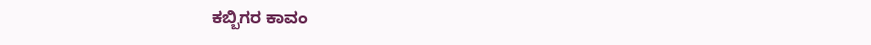ಕಬ್ಬಿಗರ ಕಾವಂ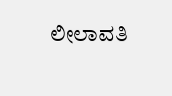ಲೀಲಾವತಿ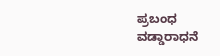ಪ್ರಬಂಧ
ವಡ್ಡಾರಾಧನೆ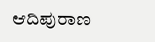ಆದಿಪುರಾಣ